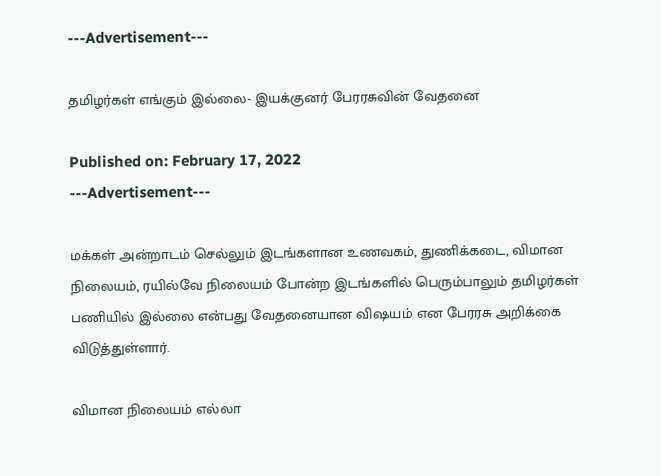---Advertisement---

தமிழர்கள் எங்கும் இல்லை- இயக்குனர் பேரரசுவின் வேதனை

Published on: February 17, 2022
---Advertisement---

மக்கள் அன்றாடம் செல்லும் இடங்களான உணவகம், துணிக்கடை, விமான நிலையம், ரயில்வே நிலையம் போன்ற இடங்களில் பெரும்பாலும் தமிழர்கள் பணியில் இல்லை என்பது வேதனையான விஷயம் என பேரரசு அறிக்கை விடுத்துள்ளார்.

விமான நிலையம் எல்லா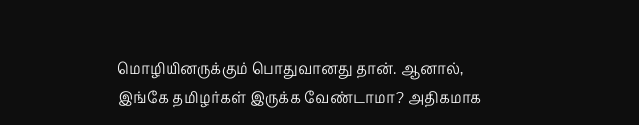மொழியினருக்கும் பொதுவானது தான். ஆனால், இங்கே தமிழர்கள் இருக்க வேண்டாமா? அதிகமாக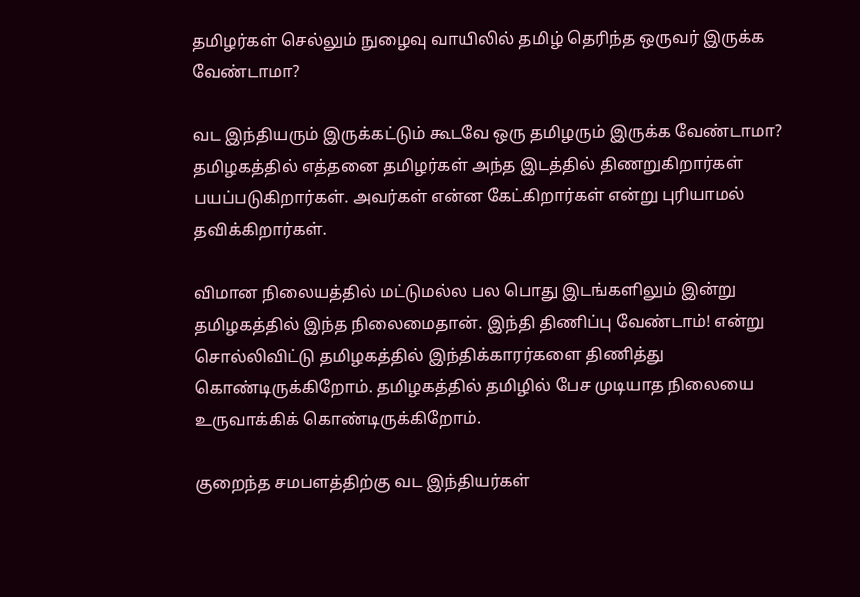தமிழர்கள் செல்லும் நுழைவு வாயிலில் தமிழ் தெரிந்த ஒருவர் இருக்க வேண்டாமா?

வட இந்தியரும் இருக்கட்டும் கூடவே ஒரு தமிழரும் இருக்க வேண்டாமா? தமிழகத்தில் எத்தனை தமிழர்கள் அந்த இடத்தில் திணறுகிறார்கள் பயப்படுகிறார்கள். அவர்கள் என்ன கேட்கிறார்கள் என்று புரியாமல் தவிக்கிறார்கள்.

விமான நிலையத்தில் மட்டுமல்ல பல பொது இடங்களிலும் இன்று தமிழகத்தில் இந்த நிலைமைதான். இந்தி திணிப்பு வேண்டாம்! என்று சொல்லிவிட்டு தமிழகத்தில் இந்திக்காரர்களை திணித்து கொண்டிருக்கிறோம். தமிழகத்தில் தமிழில் பேச முடியாத நிலையை உருவாக்கிக் கொண்டிருக்கிறோம்.

குறைந்த சமபளத்திற்கு வட இந்தியர்கள்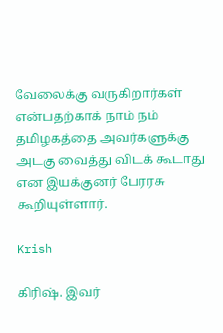வேலைக்கு வருகிறார்கள் என்பதற்காக் நாம் நம் தமிழகத்தை அவர்களுக்கு அடகு வைத்து விடக் கூடாது என இயக்குனர் பேரரசு கூறியுள்ளார்.

Krish

கிரிஷ். இவர்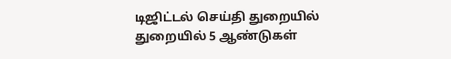டிஜிட்டல் செய்தி துறையில் துறையில் 5 ஆண்டுகள்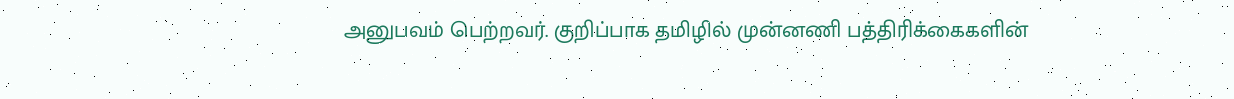அனுபவம் பெற்றவர். குறிப்பாக தமிழில் முன்னணி பத்திரிக்கைகளின்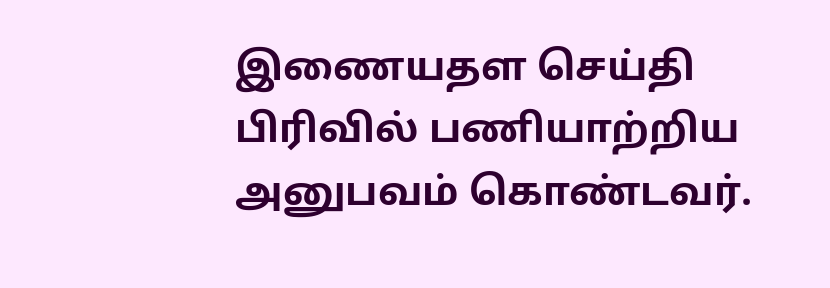இணையதள செய்தி பிரிவில் பணியாற்றிய அனுபவம் கொண்டவர்.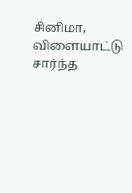சினிமா, விளையாட்டு சார்ந்த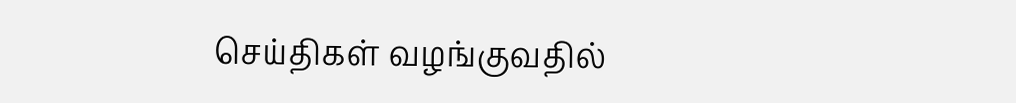செய்திகள் வழங்குவதில்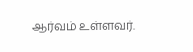ஆர்வம் உள்ளவர்.